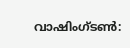വാഷിംഗ്ടൺ: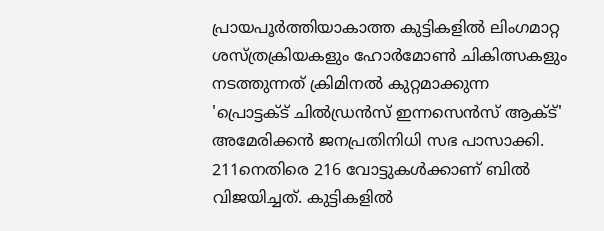പ്രായപൂർത്തിയാകാത്ത കുട്ടികളിൽ ലിംഗമാറ്റ ശസ്ത്രക്രിയകളും ഹോർമോൺ ചികിത്സകളും നടത്തുന്നത് ക്രിമിനൽ കുറ്റമാക്കുന്ന 'പ്രൊട്ടക്ട് ചിൽഡ്രൻസ് ഇന്നസെൻസ് ആക്ട്' അമേരിക്കൻ ജനപ്രതിനിധി സഭ പാസാക്കി.
211നെതിരെ 216 വോട്ടുകൾക്കാണ് ബിൽ വിജയിച്ചത്. കുട്ടികളിൽ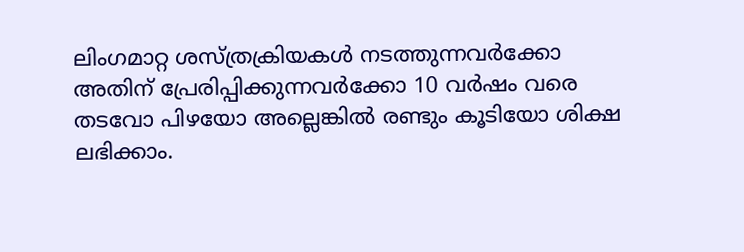ലിംഗമാറ്റ ശസ്ത്രക്രിയകൾ നടത്തുന്നവർക്കോ അതിന് പ്രേരിപ്പിക്കുന്നവർക്കോ 10 വർഷം വരെ തടവോ പിഴയോ അല്ലെങ്കിൽ രണ്ടും കൂടിയോ ശിക്ഷ ലഭിക്കാം.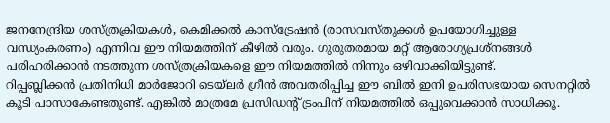ജനനേന്ദ്രിയ ശസ്ത്രക്രിയകൾ, കെമിക്കൽ കാസ്ട്രേഷൻ (രാസവസ്തുക്കൾ ഉപയോഗിച്ചുള്ള വന്ധ്യംകരണം) എന്നിവ ഈ നിയമത്തിന് കീഴിൽ വരും. ഗുരുതരമായ മറ്റ് ആരോഗ്യപ്രശ്നങ്ങൾ പരിഹരിക്കാൻ നടത്തുന്ന ശസ്ത്രക്രിയകളെ ഈ നിയമത്തിൽ നിന്നും ഒഴിവാക്കിയിട്ടുണ്ട്.
റിപ്പബ്ലിക്കൻ പ്രതിനിധി മാർജോറി ടെയ്ലർ ഗ്രീൻ അവതരിപ്പിച്ച ഈ ബിൽ ഇനി ഉപരിസഭയായ സെനറ്റിൽ കൂടി പാസാകേണ്ടതുണ്ട്. എങ്കിൽ മാത്രമേ പ്രസിഡന്റ് ട്രംപിന് നിയമത്തിൽ ഒപ്പുവെക്കാൻ സാധിക്കൂ.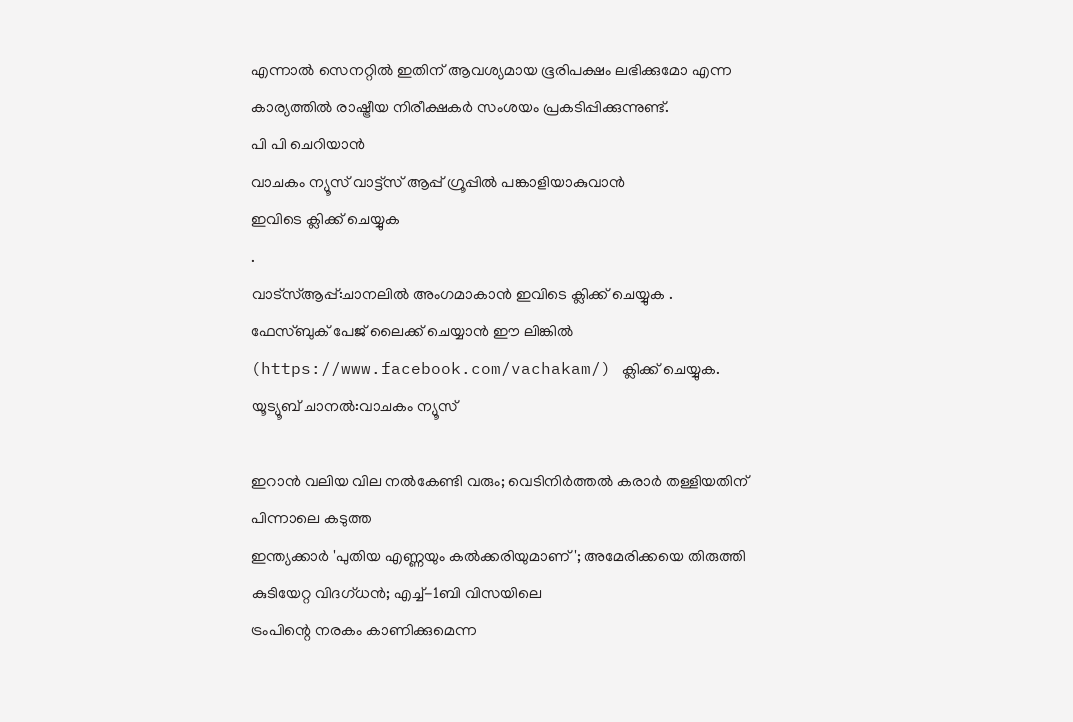എന്നാൽ സെനറ്റിൽ ഇതിന് ആവശ്യമായ ഭൂരിപക്ഷം ലഭിക്കുമോ എന്ന കാര്യത്തിൽ രാഷ്ട്രീയ നിരീക്ഷകർ സംശയം പ്രകടിപ്പിക്കുന്നുണ്ട്.
പി പി ചെറിയാൻ
വാചകം ന്യൂസ് വാട്ട്സ് ആപ്പ് ഗ്രൂപ്പിൽ പങ്കാളിയാകുവാൻ
ഇവിടെ ക്ലിക്ക് ചെയ്യുക
.
വാട്സ്ആപ്പ്:ചാനലിൽ അംഗമാകാൻ ഇവിടെ ക്ലിക്ക് ചെയ്യുക .
ഫേസ്ബുക് പേജ് ലൈക്ക് ചെയ്യാൻ ഈ ലിങ്കിൽ (https://www.facebook.com/vachakam/) ക്ലിക്ക് ചെയ്യുക.
യൂട്യൂബ് ചാനൽ:വാചകം ന്യൂസ്

ഇറാൻ വലിയ വില നൽകേണ്ടി വരും; വെടിനിർത്തൽ കരാർ തള്ളിയതിന് പിന്നാലെ കടുത്ത
ഇന്ത്യക്കാർ 'പുതിയ എണ്ണയും കൽക്കരിയുമാണ്'; അമേരിക്കയെ തിരുത്തി കുടിയേറ്റ വിദഗ്ധൻ; എച്ച്-1ബി വിസയിലെ
ട്രംപിന്റെ നരകം കാണിക്കുമെന്ന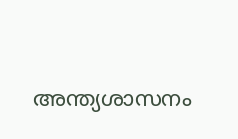അന്ത്യശാസനം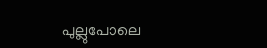പുല്ലുപോലെ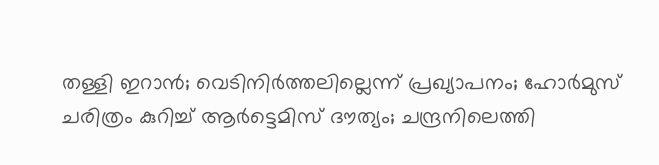തള്ളി ഇറാൻ; വെടിനിർത്തലില്ലെന്ന് പ്രഖ്യാപനം; ഹോർമുസ്
ചരിത്രം കുറിച്ച് ആർട്ടെമിസ് ദൗത്യം; ചന്ദ്രനിലെത്തി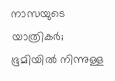നാസയുടെ യാത്രികർ; ഭൂമിയിൽ നിന്നുള്ള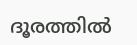ദൂരത്തിൽ